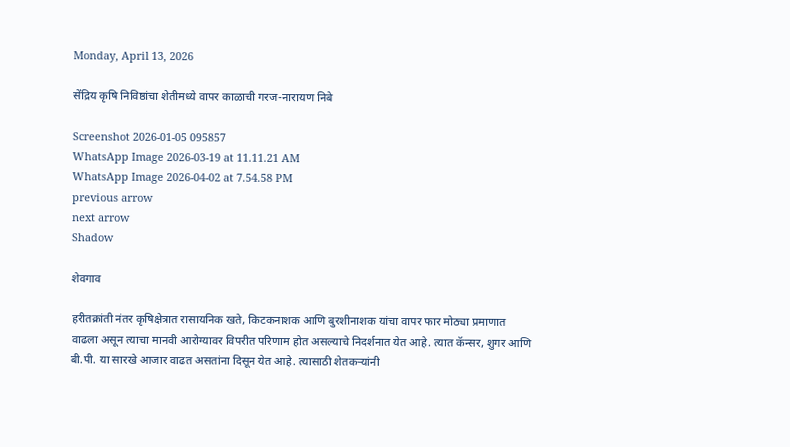Monday, April 13, 2026

सेंद्रिय कृषि निविष्ठांचा शेतीमध्ये वापर काळाची गरज-नारायण निबे

Screenshot 2026-01-05 095857
WhatsApp Image 2026-03-19 at 11.11.21 AM
WhatsApp Image 2026-04-02 at 7.54.58 PM
previous arrow
next arrow
Shadow

शेवगाव

हरीतक्रांती नंतर कृषिक्षेत्रात रासायनिक खते, किटकनाशक आणि बुरशीनाशक यांचा वापर फार मोठ्या प्रमाणात वाढला असून त्याचा मानवी आरोग्यावर विपरीत परिणाम होत असल्याचे निदर्शनात येत आहे. त्यात कॅन्सर, शुगर आणि बी.पी. या सारखे आजार वाढत असतांना दिसून येत आहे. त्यासाठी शेतकऱ्यांनी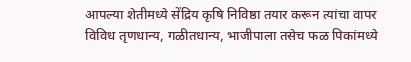आपल्या शेतीमध्ये सेंद्रिय कृषि निविष्ठा तयार करून त्यांचा वापर विविध तृणधान्य, गळीतधान्य, भाजीपाला तसेच फळ पिकांमध्ये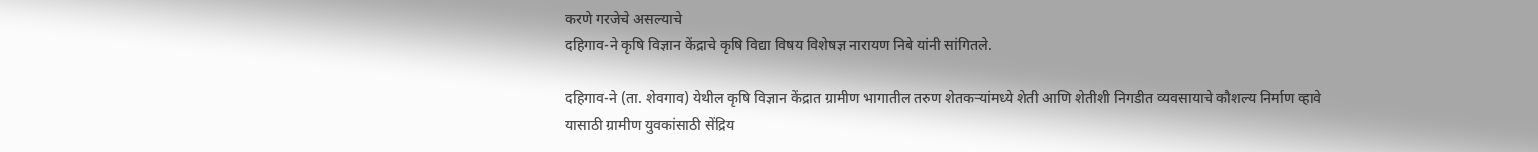करणे गरजेचे असल्याचे
दहिगाव-ने कृषि विज्ञान केंद्राचे कृषि विद्या विषय विशेषज्ञ नारायण निबे यांनी सांगितले.

दहिगाव-ने (ता. शेवगाव) येथील कृषि विज्ञान केंद्रात ग्रामीण भागातील तरुण शेतकऱ्यांमध्ये शेती आणि शेतीशी निगडीत व्यवसायाचे कौशल्य निर्माण व्हावे यासाठी ग्रामीण युवकांसाठी सेंद्रिय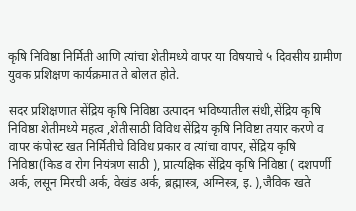कृषि निविष्ठा निर्मिती आणि त्यांचा शेतीमध्ये वापर या विषयाचे ५ दिवसीय ग्रामीण युवक प्रशिक्षण कार्यक्रमात ते बोलत होते.

सदर प्रशिक्षणात सेंद्रिय कृषि निविष्ठा उत्पादन भविष्यातील संधी,सेंद्रिय कृषि निविष्ठा शेतीमध्ये महत्व ,शेतीसाठी विविध सेंद्रिय कृषि निविष्टा तयार करणे व वापर कंपोस्ट खत निर्मितीचे विविध प्रकार व त्यांचा वापर, सेंद्रिय कृषि निविष्ठा(किड व रोग नियंत्रण साठी ), प्रात्यक्षिक सेंद्रिय कृषि निविष्ठा ( दशपर्णी अर्क, लसून मिरची अर्क, वेखंड अर्क, ब्रह्मास्त्र, अग्निस्त्र, इ. ),जैविक खते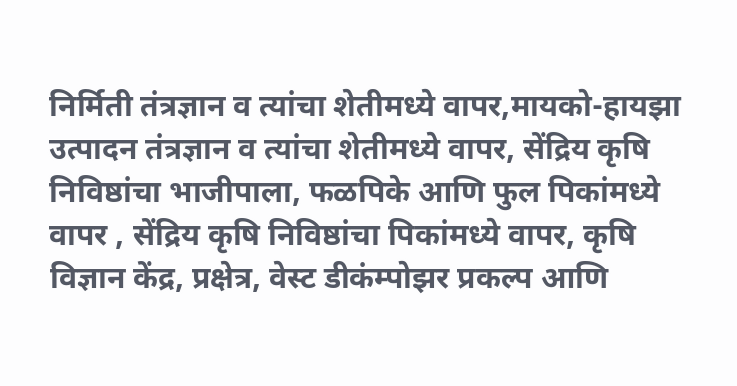निर्मिती तंत्रज्ञान व त्यांचा शेतीमध्ये वापर,मायको-हायझा उत्पादन तंत्रज्ञान व त्यांचा शेतीमध्ये वापर, सेंद्रिय कृषि निविष्ठांचा भाजीपाला, फळपिके आणि फुल पिकांमध्ये वापर , सेंद्रिय कृषि निविष्ठांचा पिकांमध्ये वापर, कृषि विज्ञान केंद्र, प्रक्षेत्र, वेस्ट डीकंम्पोझर प्रकल्प आणि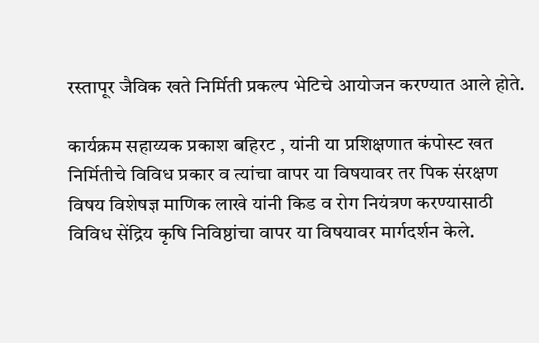रस्तापूर जैविक खते निर्मिती प्रकल्प भेटिचे आयोजन करण्यात आले होते.

कार्यक्रम सहाय्यक प्रकाश बहिरट , यांनी या प्रशिक्षणात कंपोस्ट खत निर्मितीचे विविध प्रकार व त्यांचा वापर या विषयावर तर पिक संरक्षण विषय विशेषज्ञ माणिक लाखे यांनी किड व रोग नियंत्रण करण्यासाठी विविध सेंद्रिय कृषि निविष्ठांचा वापर या विषयावर मार्गदर्शन केले.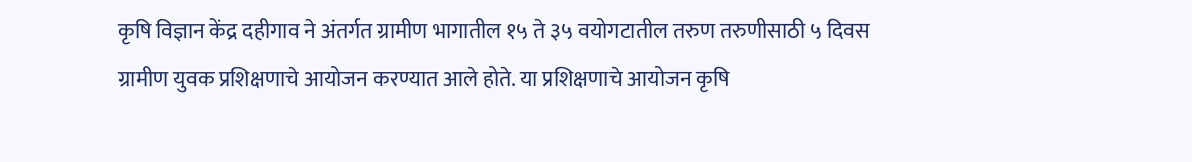कृषि विज्ञान केंद्र दहीगाव ने अंतर्गत ग्रामीण भागातील १५ ते ३५ वयोगटातील तरुण तरुणीसाठी ५ दिवस ग्रामीण युवक प्रशिक्षणाचे आयोजन करण्यात आले होते. या प्रशिक्षणाचे आयोजन कृषि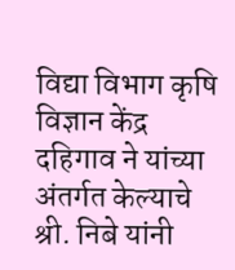विद्या विभाग कृषि विज्ञान केंद्र दहिगाव ने यांच्या अंतर्गत केल्याचे श्री. निबे यांनी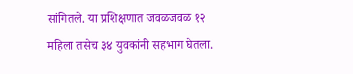सांगितले. या प्रशिक्षणात जवळजवळ १२ महिला तसेच ३४ युवकांनी सहभाग घेतला.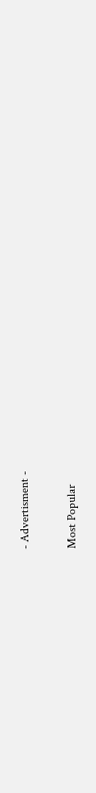- Advertisment -

Most Popular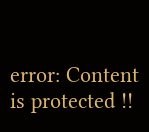error: Content is protected !!